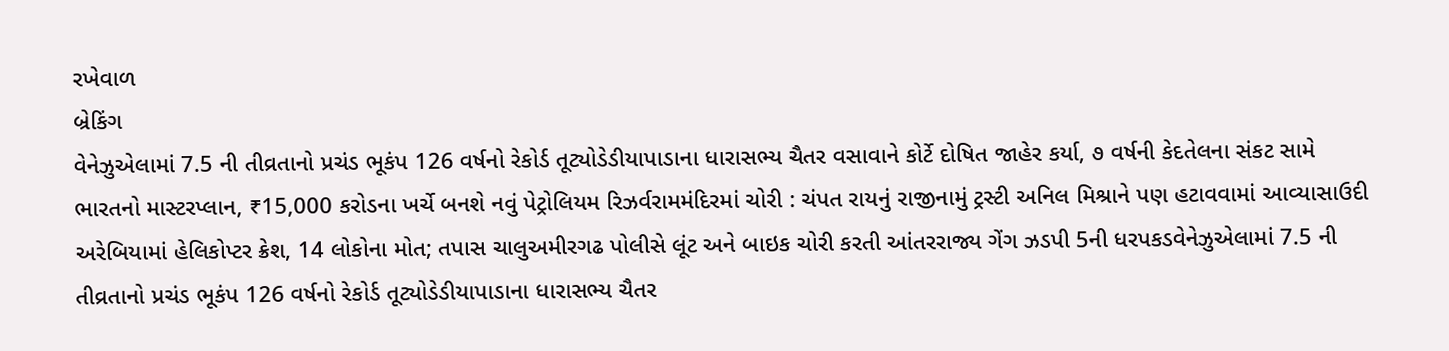રખેવાળ
બ્રેકિંગ
વેનેઝુએલામાં 7.5 ની તીવ્રતાનો પ્રચંડ ભૂકંપ 126 વર્ષનો રેકોર્ડ તૂટ્યોડેડીયાપાડાના ધારાસભ્ય ચૈતર વસાવાને કોર્ટે દોષિત જાહેર કર્યા, ૭ વર્ષની કેદતેલના સંકટ સામે ભારતનો માસ્ટરપ્લાન, ₹15,000 કરોડના ખર્ચે બનશે નવું પેટ્રોલિયમ રિઝર્વરામમંદિરમાં ચોરી : ચંપત રાયનું રાજીનામું ટ્રસ્ટી અનિલ મિશ્રાને પણ હટાવવામાં આવ્યાસાઉદી અરેબિયામાં હેલિકોપ્ટર ક્રેશ, 14 લોકોના મોત; તપાસ ચાલુઅમીરગઢ પોલીસે લૂંટ અને બાઇક ચોરી કરતી આંતરરાજ્ય ગેંગ ઝડપી 5ની ધરપકડવેનેઝુએલામાં 7.5 ની તીવ્રતાનો પ્રચંડ ભૂકંપ 126 વર્ષનો રેકોર્ડ તૂટ્યોડેડીયાપાડાના ધારાસભ્ય ચૈતર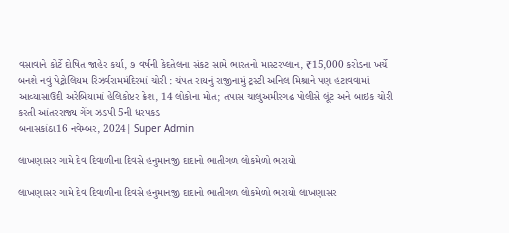વસાવાને કોર્ટે દોષિત જાહેર કર્યા, ૭ વર્ષની કેદતેલના સંકટ સામે ભારતનો માસ્ટરપ્લાન, ₹15,000 કરોડના ખર્ચે બનશે નવું પેટ્રોલિયમ રિઝર્વરામમંદિરમાં ચોરી : ચંપત રાયનું રાજીનામું ટ્રસ્ટી અનિલ મિશ્રાને પણ હટાવવામાં આવ્યાસાઉદી અરેબિયામાં હેલિકોપ્ટર ક્રેશ, 14 લોકોના મોત; તપાસ ચાલુઅમીરગઢ પોલીસે લૂંટ અને બાઇક ચોરી કરતી આંતરરાજ્ય ગેંગ ઝડપી 5ની ધરપકડ
બનાસકાંઠા16 નવેમ્બર, 2024| Super Admin

લાખણાસર ગામે દેવ દિવાળીના દિવસે હનુમાનજી દાદાનો ભાતીગળ લોકમેળો ભરાયો

લાખણાસર ગામે દેવ દિવાળીના દિવસે હનુમાનજી દાદાનો ભાતીગળ લોકમેળો ભરાયો લાખણાસર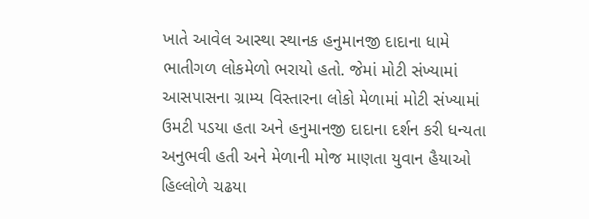ખાતે આવેલ આસ્થા સ્થાનક હનુમાનજી દાદાના ધામે ભાતીગળ લોકમેળો ભરાયો હતો. જેમાં મોટી સંખ્યામાં આસપાસના ગ્રામ્ય વિસ્તારના લોકો મેળામાં મોટી સંખ્યામાં ઉમટી પડયા હતા અને હનુમાનજી દાદાના દર્શન કરી ધન્યતા અનુભવી હતી અને મેળાની મોજ માણતા યુવાન હૈયાઓ હિલ્લોળે ચઢયા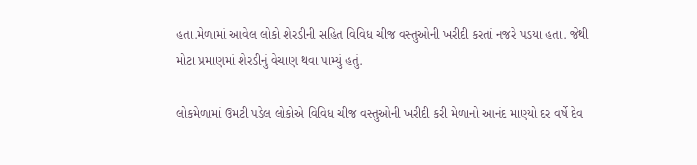હતા.મેળામાં આવેલ લોકો શેરડીની સહિત વિવિધ ચીજ વસ્તુઓની ખરીદી કરતાં નજરે પડયા હતા. જેથી મોટા પ્રમાણમાં શેરડીનું વેચાણ થવા પામ્યું હતું.

લોકમેળામાં ઉમટી પડેલ લોકોએ વિવિધ ચીજ વસ્તુઓની ખરીદી કરી મેળાનો આનંદ માણ્યો દર વર્ષે દેવ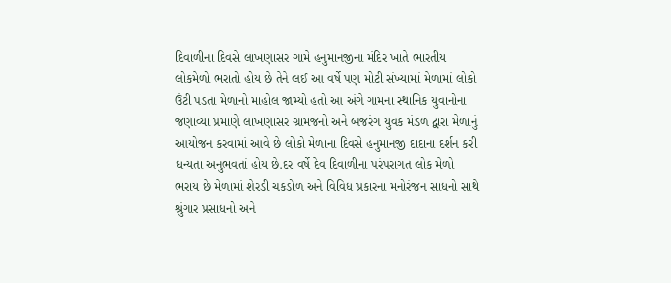દિવાળીના દિવસે લાખણાસર ગામે હનુમાનજીના મંદિર ખાતે ભારતીય લોકમેળો ભરાતો હોય છે તેને લઈ આ વર્ષે પણ મોટી સંખ્યામાં મેળામાં લોકો ઉંટી પડતા મેળાનો માહોલ જામ્યો હતો આ અંગે ગામના સ્થાનિક યુવાનોના જણાવ્યા પ્રમાણે લાખણાસર ગ્રામજનો અને બજરંગ યુવક મંડળ દ્વારા મેળાનું આયોજન કરવામાં આવે છે લોકો મેળાના દિવસે હનુમાનજી દાદાના દર્શન કરી ધન્યતા અનુભવતાં હોય છે.દર વર્ષે દેવ દિવાળીના પરંપરાગત લોક મેળો ભરાય છે મેળામાં શેરડી ચકડોળ અને વિવિધ પ્રકારના મનોરંજન સાધનો સાથે શ્રુંગાર પ્રસાધનો અને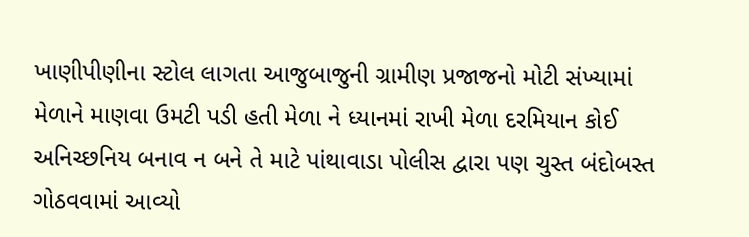ખાણીપીણીના સ્ટોલ લાગતા આજુબાજુની ગ્રામીણ પ્રજાજનો મોટી સંખ્યામાં મેળાને માણવા ઉમટી પડી હતી મેળા ને ધ્યાનમાં રાખી મેળા દરમિયાન કોઈ અનિચ્છનિય બનાવ ન બને તે માટે પાંથાવાડા પોલીસ દ્વારા પણ ચુસ્ત બંદોબસ્ત ગોઠવવામાં આવ્યો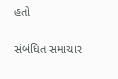હતો

સંબંધિત સમાચાર